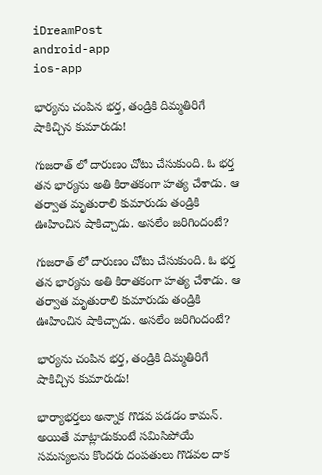iDreamPost
android-app
ios-app

భార్యను చంపిన భర్త, తండ్రికి దిమ్మతిరిగే షాకిచ్చిన కుమారుడు!

గుజరాత్ లో దారుణం చోటు చేసుకుంది. ఓ భర్త తన భార్యను అతి కిరాతకంగా హత్య చేశాడు. ఆ తర్వాత మృతురాలి కుమారుడు తండ్రికి ఊహించిన షాకిచ్చాడు. అసలేం జరిగిందంటే?

గుజరాత్ లో దారుణం చోటు చేసుకుంది. ఓ భర్త తన భార్యను అతి కిరాతకంగా హత్య చేశాడు. ఆ తర్వాత మృతురాలి కుమారుడు తండ్రికి ఊహించిన షాకిచ్చాడు. అసలేం జరిగిందంటే?

భార్యను చంపిన భర్త, తండ్రికి దిమ్మతిరిగే షాకిచ్చిన కుమారుడు!

భార్యాభర్తలు అన్నాక గొడవ పడడం కామన్. అయితే మాట్లాడుకుంటే సమిసిపోయే సమస్యలను కొందరు దంపతులు గొడవల దాక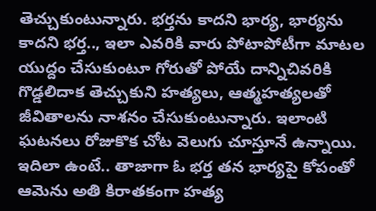తెచ్చుకుంటున్నారు. భర్తను కాదని భార్య, భార్యను కాదని భర్త.., ఇలా ఎవరికి వారు పోటాపోటీగా మాటల యుద్దం చేసుకుంటూ గోరుతో పోయే దాన్నిచివరికి గొడ్డలిదాక తెచ్చుకుని హత్యలు, ఆత్మహత్యలతో జీవితాలను నాశనం చేసుకుంటున్నారు. ఇలాంటి ఘటనలు రోజుకొక చోట వెలుగు చూస్తూనే ఉన్నాయి. ఇదిలా ఉంటే.. తాజాగా ఓ భర్త తన భార్యపై కోపంతో ఆమెను అతి కిరాతకంగా హత్య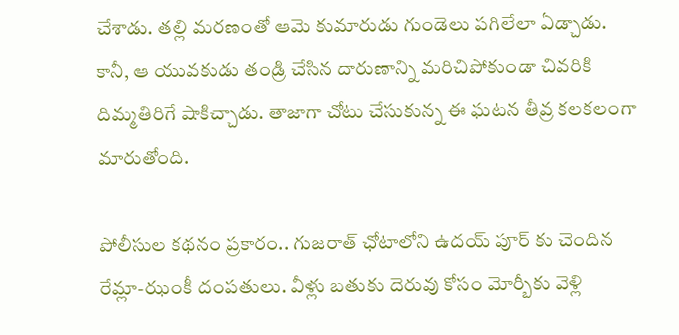చేశాడు. తల్లి మరణంతో ఆమె కుమారుడు గుండెలు పగిలేలా ఏడ్చాడు. కానీ, ఆ యువకుడు తండ్రి చేసిన దారుణాన్ని మరిచిపోకుండా చివరికి దిమ్మతిరిగే షాకిచ్చాడు. తాజాగా చోటు చేసుకున్న ఈ ఘటన తీవ్ర కలకలంగా మారుతోంది.

పోలీసుల కథనం ప్రకారం.. గుజరాత్ ఛోటాలోని ఉదయ్ పూర్ కు చెందిన రేమ్లా-ఝంకీ దంపతులు. వీళ్లు బతుకు దెరువు కోసం మోర్బీకు వెళ్లి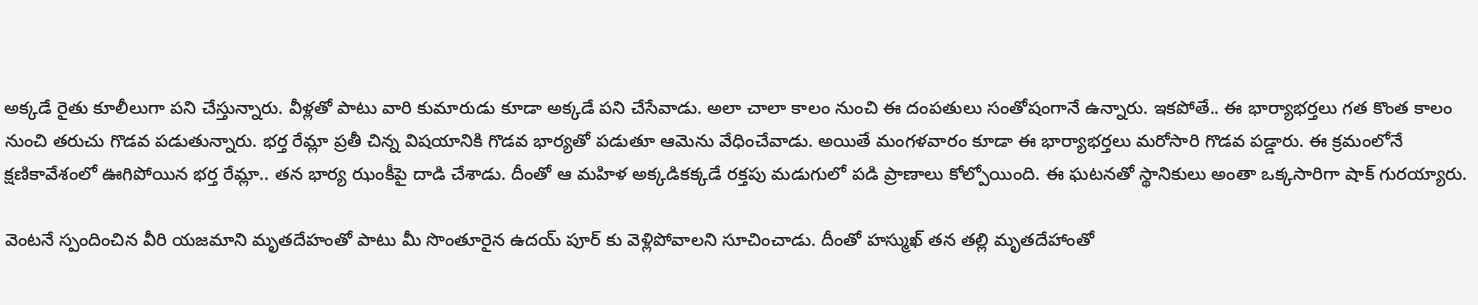అక్కడే రైతు కూలీలుగా పని చేస్తున్నారు. వీళ్లతో పాటు వారి కుమారుడు కూడా అక్కడే పని చేసేవాడు. అలా చాలా కాలం నుంచి ఈ దంపతులు సంతోషంగానే ఉన్నారు. ఇకపోతే.. ఈ భార్యాభర్తలు గత కొంత కాలం నుంచి తరుచు గొడవ పడుతున్నారు. భర్త రేమ్లా ప్రతీ చిన్న విషయానికి గొడవ భార్యతో పడుతూ ఆమెను వేధించేవాడు. అయితే మంగళవారం కూడా ఈ భార్యాభర్తలు మరోసారి గొడవ పడ్డారు. ఈ క్రమంలోనే క్షణికావేశంలో ఊగిపోయిన భర్త రేమ్లా.. తన భార్య ఝంకీపై దాడి చేశాడు. దీంతో ఆ మహిళ అక్కడికక్కడే రక్తపు మడుగులో పడి ప్రాణాలు కోల్పోయింది. ఈ ఘటనతో స్థానికులు అంతా ఒక్కసారిగా షాక్ గురయ్యారు.

వెంటనే స్పందించిన వీరి యజమాని మృతదేహంతో పాటు మీ సొంతూరైన ఉదయ్ పూర్ కు వెళ్లిపోవాలని సూచించాడు. దీంతో హస్ముఖ్ తన తల్లి మృతదేహాంతో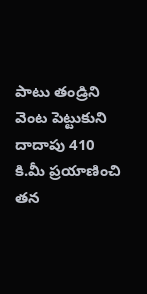పాటు తండ్రిని వెంట పెట్టుకుని దాదాపు 410 కి.మీ ప్రయాణించి తన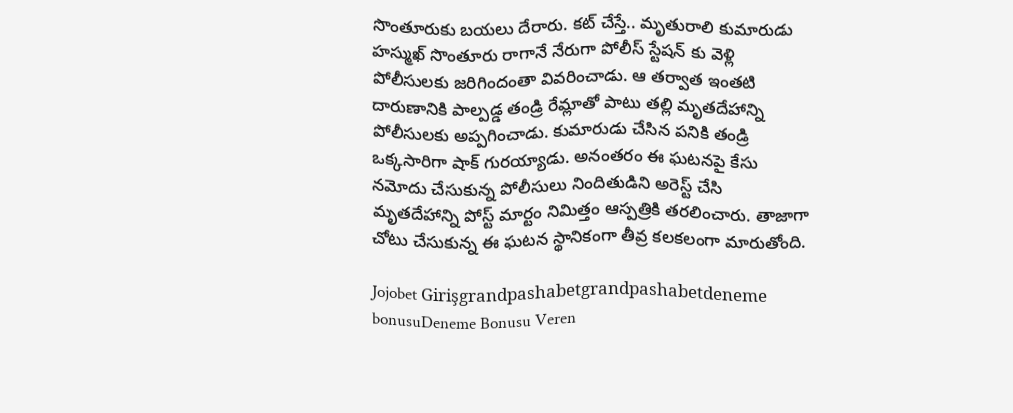సొంతూరుకు బయలు దేరారు. కట్ చేస్తే.. మృతురాలి కుమారుడు హస్ముఖ్ సొంతూరు రాగానే నేరుగా పోలీస్ స్టేషన్ కు వెళ్లి పోలీసులకు జరిగిందంతా వివరించాడు. ఆ తర్వాత ఇంతటి దారుణానికి పాల్పడ్డ తండ్రి రేమ్లాతో పాటు తల్లి మృతదేహాన్ని పోలీసులకు అప్పగించాడు. కుమారుడు చేసిన పనికి తండ్రి ఒక్కసారిగా షాక్ గురయ్యాడు. అనంతరం ఈ ఘటనపై కేసు నమోదు చేసుకున్న పోలీసులు నిందితుడిని అరెస్ట్ చేసి మృతదేహాన్ని పోస్ట్ మార్టం నిమిత్తం ఆస్పత్రికి తరలించారు. తాజాగా చోటు చేసుకున్న ఈ ఘటన స్థానికంగా తీవ్ర కలకలంగా మారుతోంది.

Jojobet Girişgrandpashabetgrandpashabetdeneme bonusuDeneme Bonusu Veren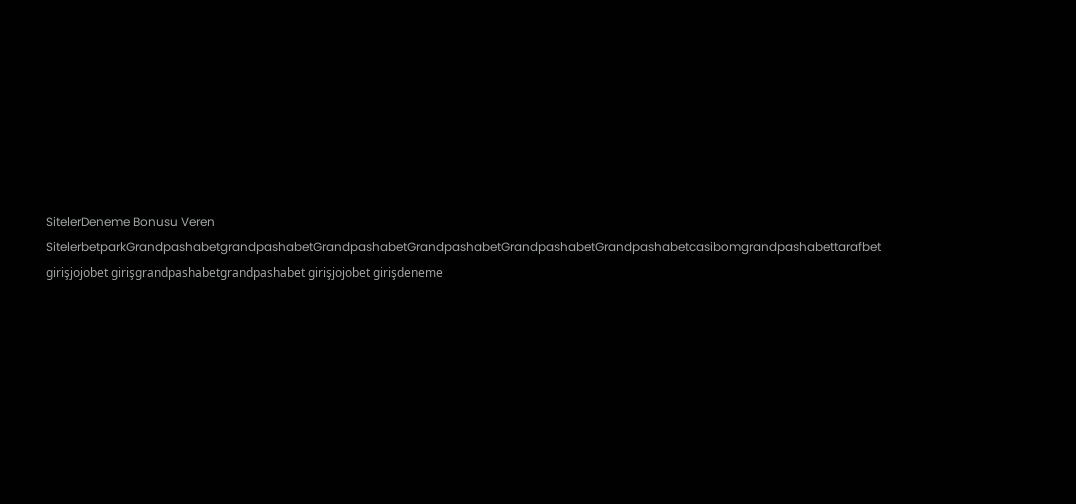SitelerDeneme Bonusu Veren SitelerbetparkGrandpashabetgrandpashabetGrandpashabetGrandpashabetGrandpashabetGrandpashabetcasibomgrandpashabettarafbet girişjojobet girişgrandpashabetgrandpashabet girişjojobet girişdeneme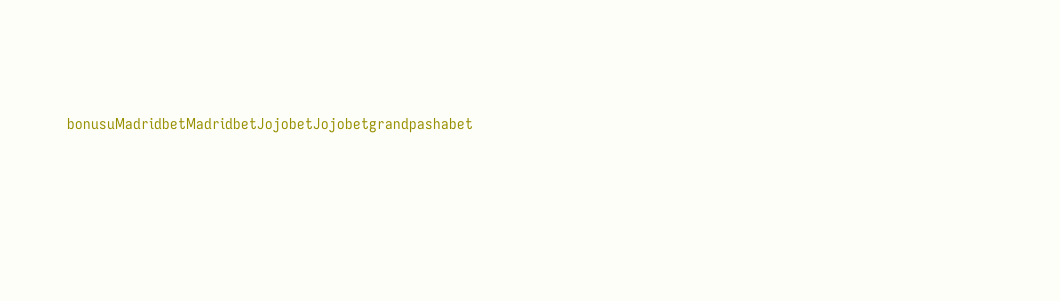bonusuMadridbetMadridbetJojobetJojobetgrandpashabet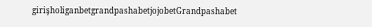girişholiganbetgrandpashabetjojobetGrandpashabet